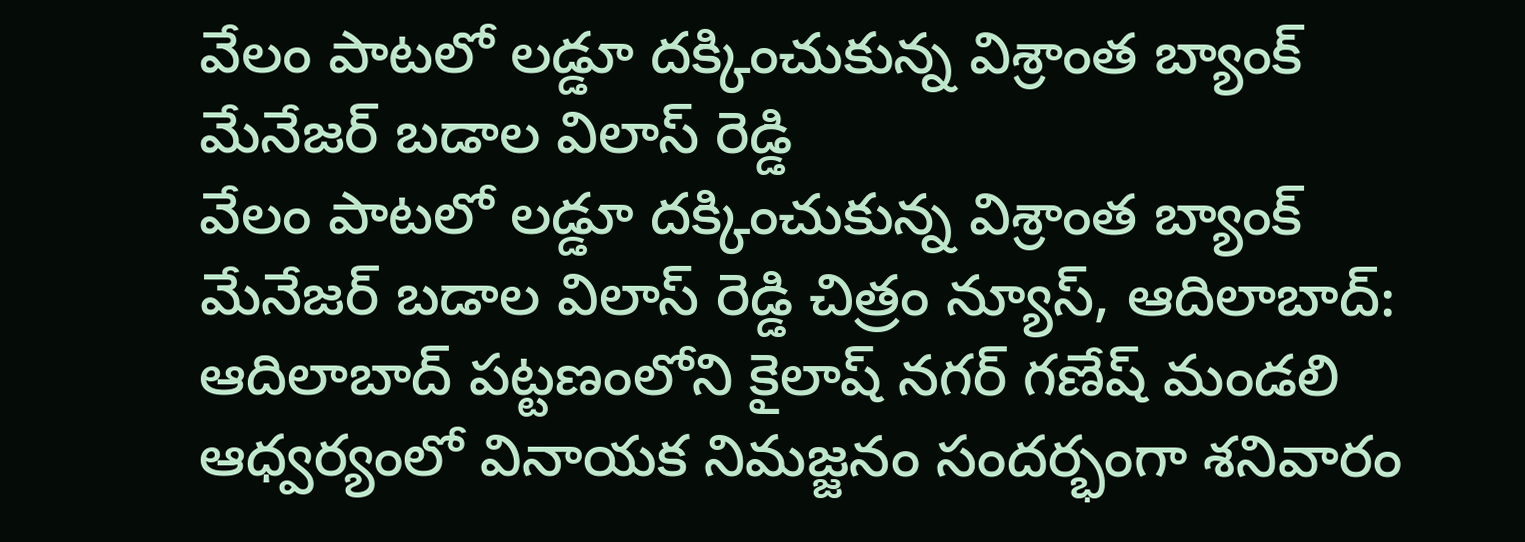వేలం పాటలో లడ్డూ దక్కించుకున్న విశ్రాంత బ్యాంక్ మేనేజర్ బడాల విలాస్ రెడ్డి
వేలం పాటలో లడ్డూ దక్కించుకున్న విశ్రాంత బ్యాంక్ మేనేజర్ బడాల విలాస్ రెడ్డి చిత్రం న్యూస్, ఆదిలాబాద్: ఆదిలాబాద్ పట్టణంలోని కైలాష్ నగర్ గణేష్ మండలి ఆధ్వర్యంలో వినాయక నిమజ్జనం సందర్భంగా శనివారం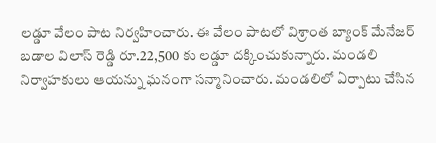లడ్డూ వేలం పాట నిర్వహించారు. ఈ వేలం పాటలో విశ్రాంత బ్యాంక్ మేనేజర్ బడాల విలాస్ రెడ్డి రూ.22,500 కు లడ్డూ దక్కించుకున్నారు. మండలి నిర్వాహకులు ఆయన్ను ఘనంగా సన్మానించారు. మండలిలో ఏర్పాటు చేసిన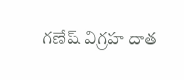గణేష్ విగ్రహ దాత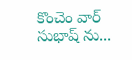కొంచెం వార్ సుభాష్ ను...